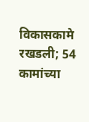विकासकामे रखडली; 54 कामांच्या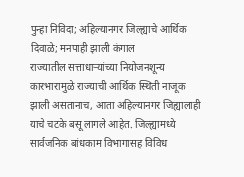पुन्हा निविदा; अहिल्यानगर जिल्ह्याचे आर्थिक दिवाळे; मनपाही झाली कंगाल
राज्यातील सत्ताधाऱ्यांच्या नियोजनशून्य कारभारामुळे राज्याची आर्थिक स्थिती नाजूक झाली असतानाच, आता अहिल्यानगर जिह्यालाही याचे चटके बसू लागले आहेत. जिल्ह्यामध्ये सार्वजनिक बांधकाम विभागासह विविध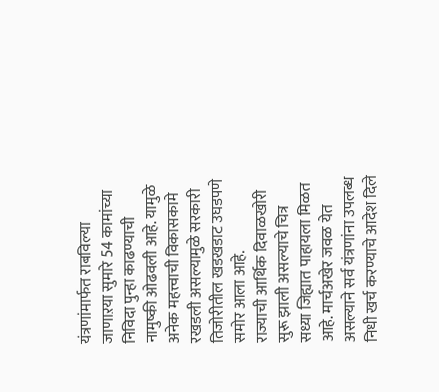यंत्रणांमार्फत राबविल्या जाणाऱया सुमारे 54 कामांच्या निविदा पुन्हा काढण्याची नामुष्की ओढवली आहे. यामुळे अनेक महत्त्वाची विकासकामे रखडली असल्यामुळे सरकारी तिजोरीतील खडखडाट उघडपणे समोर आला आहे.
राज्याची आर्थिक दिवाळखोरी सुरू झाली असल्याचे चित्र सध्या जिह्यात पाहायला मिळत आहे. मार्चअखेर जवळ येत असल्याने सर्व यंत्रणांना उपलब्ध निधी खर्च करण्याचे आदेश दिले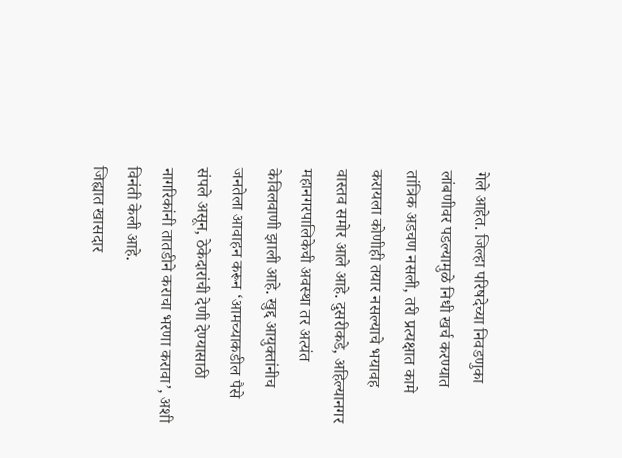गेले आहेत. जिल्हा परिषदेच्या निवडणुका लांबणीवर पडल्यामुळे निधी खर्च करण्यात तांत्रिक अडचण नसली, तरी प्रत्यक्षात कामे करायला कोणीही तयार नसल्याचे भयावह वास्तव समोर आले आहे. दुसरीकडे, अहिल्यानगर महानगरपालिकेची अवस्था तर अत्यंत केविलवाणी झाली आहे. खुद्द आयुक्तांनीच जनतेला आवाहन करून ‘आमच्याकडील पैसे संपले असून, ठेकेदारांची देणी देण्यासाठी नागरिकांनी तातडीने कराचा भरणा करावा’, अशी विनंती केली आहे.
जिह्यात खासदार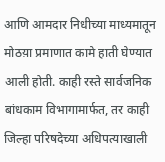आणि आमदार निधीच्या माध्यमातून मोठय़ा प्रमाणात कामे हाती घेण्यात आली होती. काही रस्ते सार्वजनिक बांधकाम विभागामार्फत, तर काही जिल्हा परिषदेच्या अधिपत्याखाली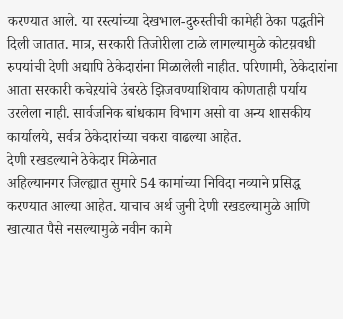करण्यात आले. या रस्त्यांच्या देखभाल-दुरुस्तीची कामेही ठेका पद्धतीने दिली जातात. मात्र, सरकारी तिजोरीला टाळे लागल्यामुळे कोटय़वधी रुपयांची देणी अद्यापि ठेकेदारांना मिळालेली नाहीत. परिणामी, ठेकेदारांना आता सरकारी कचेऱयांचे उंबरठे झिजवण्याशिवाय कोणताही पर्याय उरलेला नाही. सार्वजनिक बांधकाम विभाग असो वा अन्य शासकीय कार्यालये, सर्वत्र ठेकेदारांच्या चकरा वाढल्या आहेत.
देणी रखडल्याने ठेकेदार मिळेनात
अहिल्यानगर जिल्ह्यात सुमारे 54 कामांच्या निविदा नव्याने प्रसिद्ध करण्यात आल्या आहेत. याचाच अर्थ जुनी देणी रखडल्यामुळे आणि खात्यात पैसे नसल्यामुळे नवीन कामे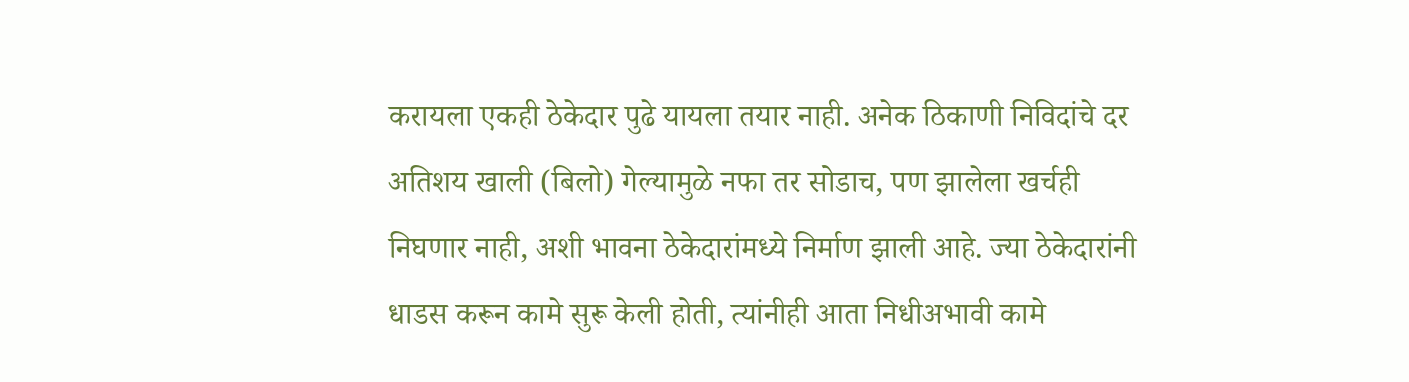करायला एकही ठेकेदार पुढे यायला तयार नाही. अनेक ठिकाणी निविदांचे दर अतिशय खाली (बिलो) गेल्यामुळे नफा तर सोडाच, पण झालेला खर्चही निघणार नाही, अशी भावना ठेकेदारांमध्ये निर्माण झाली आहे. ज्या ठेकेदारांनी धाडस करून कामे सुरू केली होती, त्यांनीही आता निधीअभावी कामे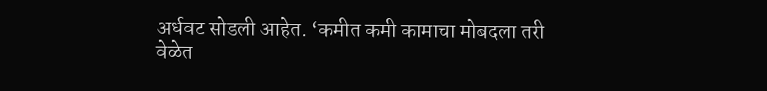अर्धवट सोडली आहेत. ‘कमीत कमी कामाचा मोबदला तरी वेळेत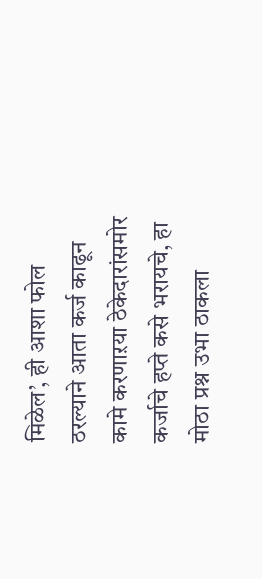मिळेल’, ही आशा फोल ठरल्याने आता कर्ज काढून कामे करणाऱया ठेकेदारांसमोर कर्जाचे हप्ते कसे भरायचे, हा मोठा प्रश्न उभा ठाकला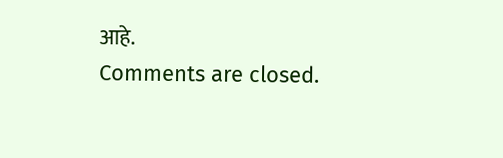आहे.
Comments are closed.